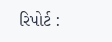રિપોર્ટ :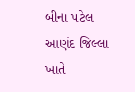બીના પટેલ
આણંદ જિલ્લા ખાતે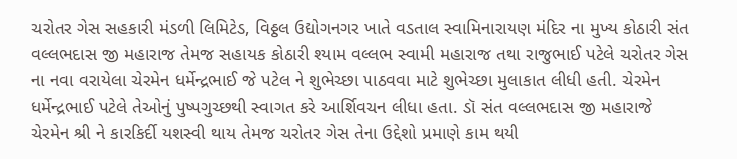ચરોતર ગેસ સહકારી મંડળી લિમિટેડ, વિઠ્ઠલ ઉદ્યોગનગર ખાતે વડતાલ સ્વામિનારાયણ મંદિર ના મુખ્ય કોઠારી સંત વલ્લભદાસ જી મહારાજ તેમજ સહાયક કોઠારી શ્યામ વલ્લભ સ્વામી મહારાજ તથા રાજુભાઈ પટેલે ચરોતર ગેસ ના નવા વરાયેલા ચેરમેન ધર્મેન્દ્રભાઈ જે પટેલ ને શુભેચ્છા પાઠવવા માટે શુભેચ્છા મુલાકાત લીધી હતી. ચેરમેન ધર્મેન્દ્રભાઈ પટેલે તેઓનું પુષ્પગુચ્છથી સ્વાગત કરે આર્શિવચન લીધા હતા. ડૉ સંત વલ્લભદાસ જી મહારાજે ચેરમેન શ્રી ને કારકિર્દી યશસ્વી થાય તેમજ ચરોતર ગેસ તેના ઉદ્દેશો પ્રમાણે કામ થયી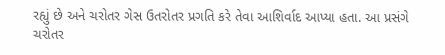રહ્યું છે અને ચરોતર ગેસ ઉતરોતર પ્રગતિ કરે તેવા આશિર્વાદ આપ્યા હતા. આ પ્રસંગે ચરોતર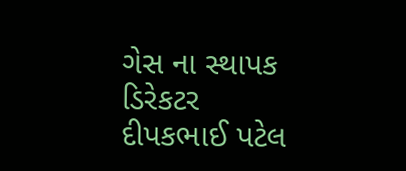ગેસ ના સ્થાપક ડિરેકટર દીપકભાઈ પટેલ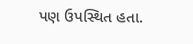પણ ઉપસ્થિત હતા.